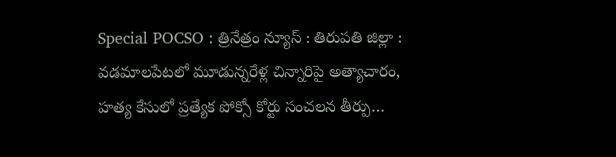Special POCSO : త్రినేత్రం న్యూస్ : తిరుపతి జిల్లా : వడమాలపేటలో మూడున్నరేళ్ల చిన్నారిపై అత్యాచారం, హత్య కేసులో ప్రత్యేక పోక్సో కోర్టు సంచలన తీర్పు…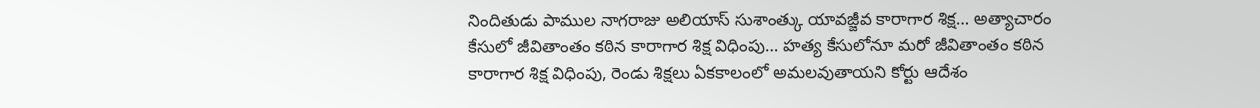నిందితుడు పాముల నాగరాజు అలియాస్ సుశాంత్కు యావజ్జీవ కారాగార శిక్ష… అత్యాచారం కేసులో జీవితాంతం కఠిన కారాగార శిక్ష విధింపు… హత్య కేసులోనూ మరో జీవితాంతం కఠిన కారాగార శిక్ష విధింపు, రెండు శిక్షలు ఏకకాలంలో అమలవుతాయని కోర్టు ఆదేశం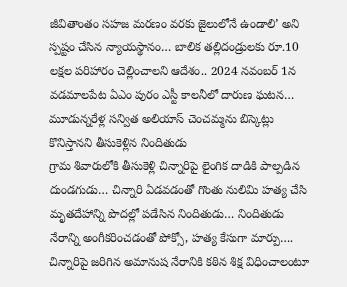జీవితాంతం సహజ మరణం వరకు జైలులోనే ఉండాలి’ అని స్పష్టం చేసిన న్యాయస్థానం… బాలిక తల్లిదండ్రులకు రూ.10 లక్షల పరిహారం చెల్లించాలని ఆదేశం.. 2024 నవంబర్ 1న వడమాలపేట ఏఎం పురం ఎస్టీ కాలనీలో దారుణ ఘటన… మూడున్నరేళ్ల సన్విత అలియాస్ చెంచమ్మను బిస్కెట్లు కొనిస్తానని తీసుకెళ్లిన నిందితుడు
గ్రామ శివారులోకి తీసుకెళ్లి చిన్నారిపై లైంగిక దాడికి పాల్పడిన దుండగుడు… చిన్నారి ఏడవడంతో గొంతు నులిమి హత్య చేసి మృతదేహాన్ని పొదల్లో పడేసిన నిందితుడు… నిందితుడు నేరాన్ని అంగీకరించడంతో పోక్సో, హత్య కేసుగా మార్పు…. చిన్నారిపై జరిగిన అమానుష నేరానికి కఠిన శిక్ష విధించాలంటూ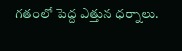గతంలో పెద్ద ఎత్తున ధర్నాలు.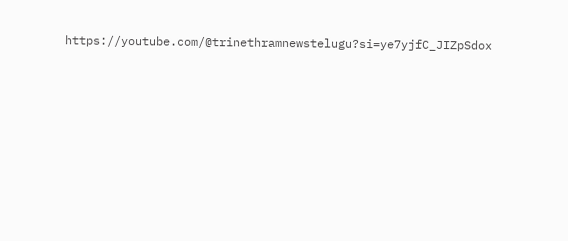https://youtube.com/@trinethramnewstelugu?si=ye7yjfC_JIZpSdox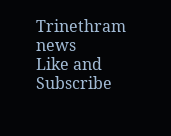Trinethram news
Like and Subscribe